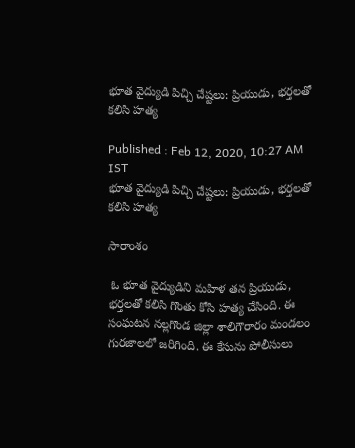భూత వైద్యుడి పిచ్చి చేష్టలు: ప్రియుడు, భర్తలతో కలిసి హత్య

Published : Feb 12, 2020, 10:27 AM IST
భూత వైద్యుడి పిచ్చి చేష్టలు: ప్రియుడు, భర్తలతో కలిసి హత్య

సారాంశం

 ఓ భూత వైద్యుడిని మహిళ తన ప్రియుడు, భర్తలతో కలిసి గొంతు కోసి హత్య చేసింది. ఈ సంఘటన నల్లగొండ జిల్లా శాలిగౌరారం మండలం గురజాలలో జరిగింది. ఈ కేసును పోలీసులు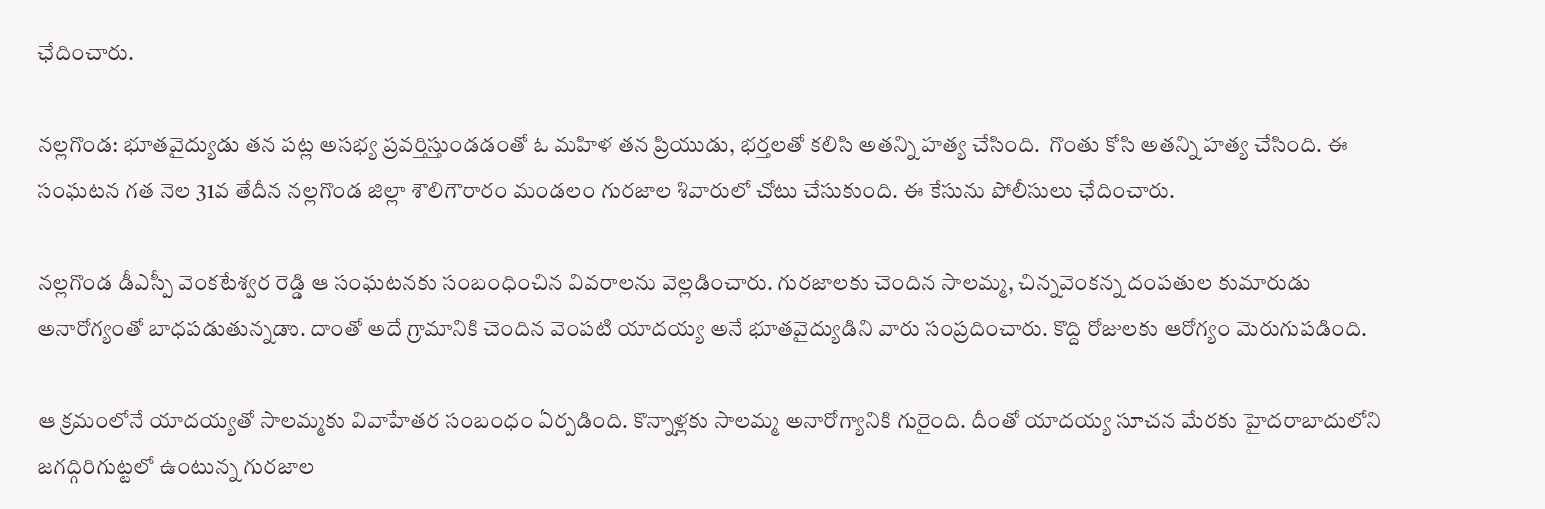ఛేదించారు.

నల్లగొండ: భూతవైద్యుడు తన పట్ల అసభ్య ప్రవర్తిస్తుండడంతో ఓ మహిళ తన ప్రియుడు, భర్తలతో కలిసి అతన్ని హత్య చేసింది.  గొంతు కోసి అతన్ని హత్య చేసింది. ఈ సంఘటన గత నెల 31వ తేదీన నల్లగొండ జిల్లా శౌలిగౌరారం మండలం గురజాల శివారులో చోటు చేసుకుంది. ఈ కేసును పోలీసులు ఛేదించారు.

నల్లగొండ డీఎస్పీ వెంకటేశ్వర రెడ్డి ఆ సంఘటనకు సంబంధించిన వివరాలను వెల్లడించారు. గురజాలకు చెందిన సాలమ్మ, చిన్నవెంకన్న దంపతుల కుమారుడు అనారోగ్యంతో బాధపడుతున్నడాు. దాంతో అదే గ్రామానికి చెందిన వెంపటి యాదయ్య అనే భూతవైద్యుడిని వారు సంప్రదించారు. కొద్ది రోజులకు ఆరోగ్యం మెరుగుపడింది.

ఆ క్రమంలోనే యాదయ్యతో సాలమ్మకు వివాహేతర సంబంధం ఏర్పడింది. కొన్నాళ్లకు సాలమ్మ అనారోగ్యానికి గురైంది. దీంతో యాదయ్య సూచన మేరకు హైదరాబాదులోని జగద్గిరిగుట్టలో ఉంటున్న గురజాల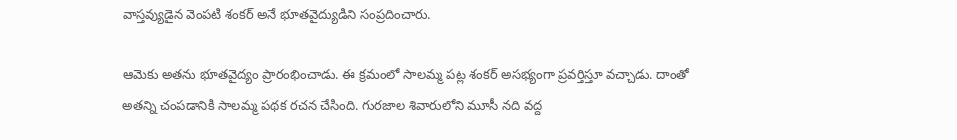వాస్తవ్యుడైన వెంపటి శంకర్ అనే భూతవైద్యుడిని సంప్రదించారు.

ఆమెకు అతను భూతవైద్యం ప్రారంభించాడు. ఈ క్రమంలో సాలమ్మ పట్ల శంకర్ అసభ్యంగా ప్రవర్తిస్తూ వచ్చాడు. దాంతో అతన్ని చంపడానికి సాలమ్మ పథక రచన చేసింది. గురజాల శివారులోని మూసీ నది వద్ద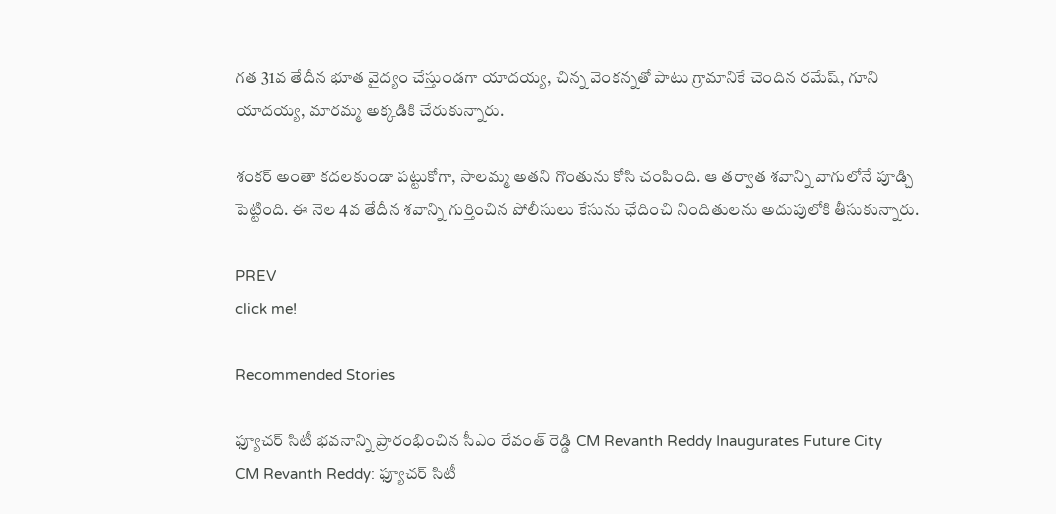గత 31వ తేదీన భూత వైద్యం చేస్తుండగా యాదయ్య, చిన్న వెంకన్నతో పాటు గ్రామానికే చెందిన రమేష్, గూని యాదయ్య, మారమ్మ అక్కడికి చేరుకున్నారు.

శంకర్ అంతా కదలకుండా పట్టుకోగా, సాలమ్మ అతని గొంతును కోసి చంపింది. ఆ తర్వాత శవాన్ని వాగులోనే పూడ్చి పెట్టింది. ఈ నెల 4వ తేదీన శవాన్ని గుర్తించిన పోలీసులు కేసును ఛేదించి నిందితులను అదుపులోకి తీసుకున్నారు.

PREV
click me!

Recommended Stories

ఫ్యూచర్ సిటీ భవనాన్ని ప్రారంభించిన సీఎం రేవంత్ రెడ్డి CM Revanth Reddy Inaugurates Future City
CM Revanth Reddy: ఫ్యూచర్ సిటీ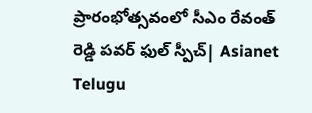ప్రారంభోత్సవంలో సీఎం రేవంత్ రెడ్డి పవర్ ఫుల్ స్పీచ్| Asianet Telugu